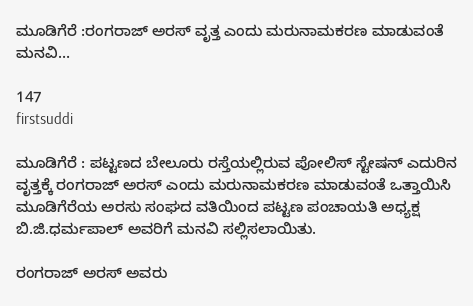ಮೂಡಿಗೆರೆ :ರಂಗರಾಜ್ ಅರಸ್ ವೃತ್ತ ಎಂದು ಮರುನಾಮಕರಣ ಮಾಡುವಂತೆ ಮನವಿ…

147
firstsuddi

ಮೂಡಿಗೆರೆ : ಪಟ್ಟಣದ ಬೇಲೂರು ರಸ್ತೆಯಲ್ಲಿರುವ ಪೋಲಿಸ್ ಸ್ಟೇಷನ್ ಎದುರಿನ ವೃತ್ತಕ್ಕೆ ರಂಗರಾಜ್ ಅರಸ್ ಎಂದು ಮರುನಾಮಕರಣ ಮಾಡುವಂತೆ ಒತ್ತಾಯಿಸಿ ಮೂಡಿಗೆರೆಯ ಅರಸು ಸಂಘದ ವತಿಯಿಂದ ಪಟ್ಟಣ ಪಂಚಾಯತಿ ಅಧ್ಯಕ್ಷ ಬಿ.ಜಿ.ಧರ್ಮಪಾಲ್ ಅವರಿಗೆ ಮನವಿ ಸಲ್ಲಿಸಲಾಯಿತು.

ರಂಗರಾಜ್ ಅರಸ್ ಅವರು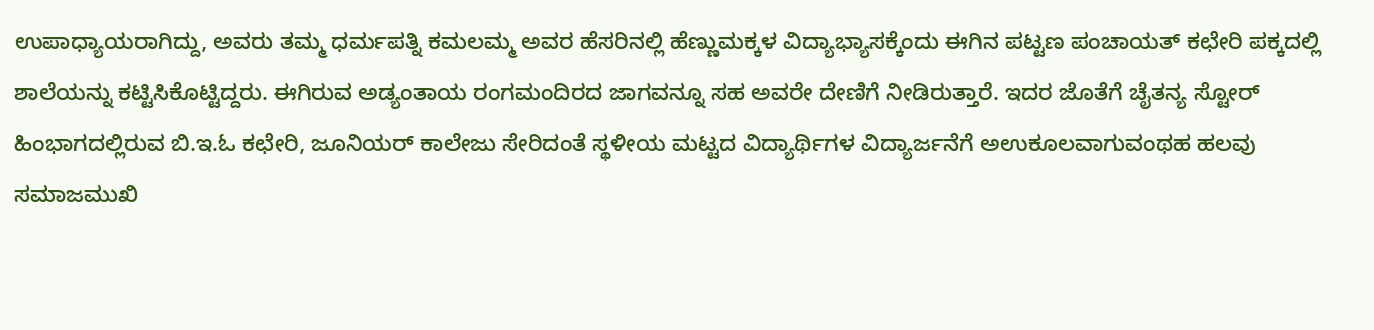ಉಪಾಧ್ಯಾಯರಾಗಿದ್ದು, ಅವರು ತಮ್ಮ ಧರ್ಮಪತ್ನಿ ಕಮಲಮ್ಮ ಅವರ ಹೆಸರಿನಲ್ಲಿ ಹೆಣ್ಣುಮಕ್ಕಳ ವಿದ್ಯಾಭ್ಯಾಸಕ್ಕೆಂದು ಈಗಿನ ಪಟ್ಟಣ ಪಂಚಾಯತ್ ಕಛೇರಿ ಪಕ್ಕದಲ್ಲಿ ಶಾಲೆಯನ್ನು ಕಟ್ಟಿಸಿಕೊಟ್ಟಿದ್ದರು. ಈಗಿರುವ ಅಡ್ಯಂತಾಯ ರಂಗಮಂದಿರದ ಜಾಗವನ್ನೂ ಸಹ ಅವರೇ ದೇಣಿಗೆ ನೀಡಿರುತ್ತಾರೆ. ಇದರ ಜೊತೆಗೆ ಚೈತನ್ಯ ಸ್ಟೋರ್ ಹಿಂಭಾಗದಲ್ಲಿರುವ ಬಿ.ಇ.ಓ ಕಛೇರಿ, ಜೂನಿಯರ್ ಕಾಲೇಜು ಸೇರಿದಂತೆ ಸ್ಥಳೀಯ ಮಟ್ಟದ ವಿದ್ಯಾರ್ಥಿಗಳ ವಿದ್ಯಾರ್ಜನೆಗೆ ಅಉಕೂಲವಾಗುವಂಥಹ ಹಲವು ಸಮಾಜಮುಖಿ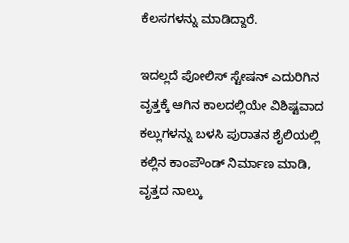ಕೆಲಸಗಳನ್ನು ಮಾಡಿದ್ದಾರೆ.

ಇದಲ್ಲದೆ ಪೋಲಿಸ್ ಸ್ಟೇಷನ್ ಎದುರಿಗಿನ ವೃತ್ತಕ್ಕೆ ಆಗಿನ ಕಾಲದಲ್ಲಿಯೇ ವಿಶಿಷ್ಟವಾದ ಕಲ್ಲುಗಳನ್ನು ಬಳಸಿ ಪುರಾತನ ಶೈಲಿಯಲ್ಲಿ ಕಲ್ಲಿನ ಕಾಂಪೌಂಡ್ ನಿರ್ಮಾಣ ಮಾಡಿ, ವೃತ್ತದ ನಾಲ್ಕು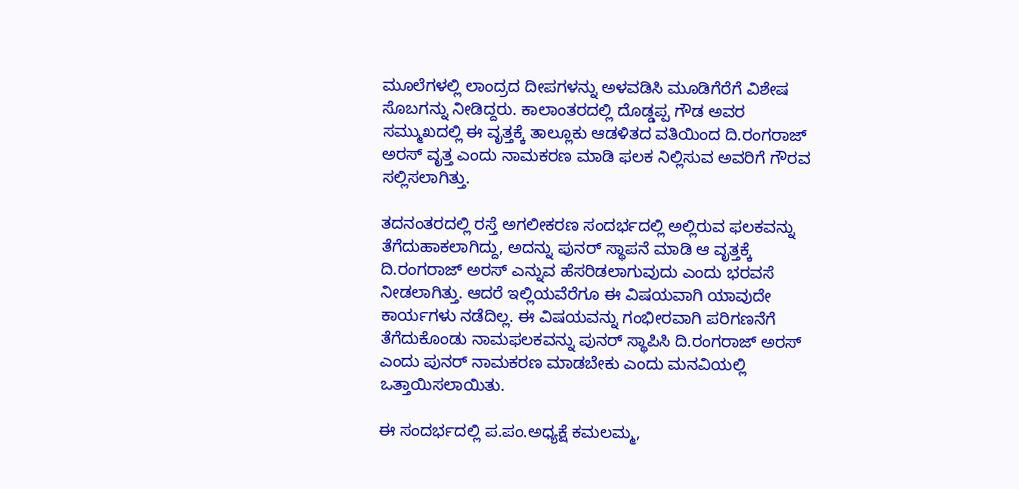ಮೂಲೆಗಳಲ್ಲಿ ಲಾಂದ್ರದ ದೀಪಗಳನ್ನು ಅಳವಡಿಸಿ ಮೂಡಿಗೆರೆಗೆ ವಿಶೇಷ ಸೊಬಗನ್ನು ನೀಡಿದ್ದರು. ಕಾಲಾಂತರದಲ್ಲಿ ದೊಡ್ಡಪ್ಪ ಗೌಡ ಅವರ ಸಮ್ಮುಖದಲ್ಲಿ ಈ ವೃತ್ತಕ್ಕೆ ತಾಲ್ಲೂಕು ಆಡಳಿತದ ವತಿಯಿಂದ ದಿ.ರಂಗರಾಜ್ ಅರಸ್ ವೃತ್ತ ಎಂದು ನಾಮಕರಣ ಮಾಡಿ ಫಲಕ ನಿಲ್ಲಿಸುವ ಅವರಿಗೆ ಗೌರವ ಸಲ್ಲಿಸಲಾಗಿತ್ತು.

ತದನಂತರದಲ್ಲಿ ರಸ್ತೆ ಅಗಲೀಕರಣ ಸಂದರ್ಭದಲ್ಲಿ ಅಲ್ಲಿರುವ ಫಲಕವನ್ನು ತೆಗೆದುಹಾಕಲಾಗಿದ್ದು, ಅದನ್ನು ಪುನರ್ ಸ್ಥಾಪನೆ ಮಾಡಿ ಆ ವೃತ್ತಕ್ಕೆ ದಿ.ರಂಗರಾಜ್ ಅರಸ್ ಎನ್ನುವ ಹೆಸರಿಡಲಾಗುವುದು ಎಂದು ಭರವಸೆ ನೀಡಲಾಗಿತ್ತು. ಆದರೆ ಇಲ್ಲಿಯವೆರೆಗೂ ಈ ವಿಷಯವಾಗಿ ಯಾವುದೇ ಕಾರ್ಯಗಳು ನಡೆದಿಲ್ಲ. ಈ ವಿಷಯವನ್ನು ಗಂಭೀರವಾಗಿ ಪರಿಗಣನೆಗೆ ತೆಗೆದುಕೊಂಡು ನಾಮಫಲಕವನ್ನು ಪುನರ್ ಸ್ಥಾಪಿಸಿ ದಿ.ರಂಗರಾಜ್ ಅರಸ್ ಎಂದು ಪುನರ್ ನಾಮಕರಣ ಮಾಡಬೇಕು ಎಂದು ಮನವಿಯಲ್ಲಿ ಒತ್ತಾಯಿಸಲಾಯಿತು.

ಈ ಸಂದರ್ಭದಲ್ಲಿ ಪ.ಪಂ.ಅಧ್ಯಕ್ಷೆ ಕಮಲಮ್ಮ,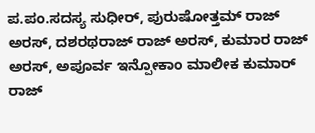ಪ.ಪಂ.ಸದಸ್ಯ ಸುಧೀರ್, ಪುರುಷೋತ್ತಮ್ ರಾಜ್ ಅರಸ್, ದಶರಥರಾಜ್ ರಾಜ್ ಅರಸ್, ಕುಮಾರ ರಾಜ್ ಅರಸ್, ಅಪೂರ್ವ ಇನ್ಪೋಕಾಂ ಮಾಲೀಕ ಕುಮಾರ್ ರಾಜ್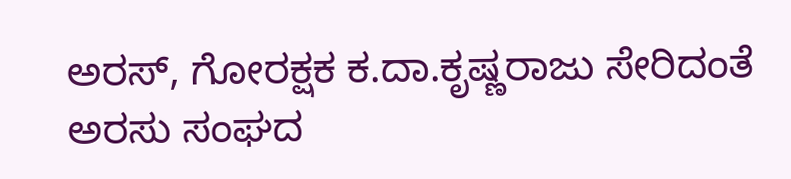ಅರಸ್, ಗೋರಕ್ಷಕ ಕ.ದಾ.ಕೃಷ್ಣರಾಜು ಸೇರಿದಂತೆ ಅರಸು ಸಂಘದ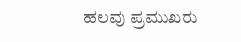ಹಲವು ಪ್ರಮುಖರು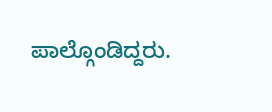ಪಾಲ್ಗೊಂಡಿದ್ದರು.